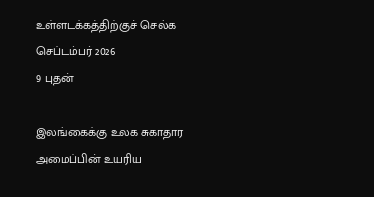உள்ளடக்கத்திற்குச் செல்க
செப்டம்பர் 2026
9 புதன்

இலங்கைக்கு உலக சுகாதார அமைப்பின் உயரிய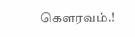கௌரவம்.!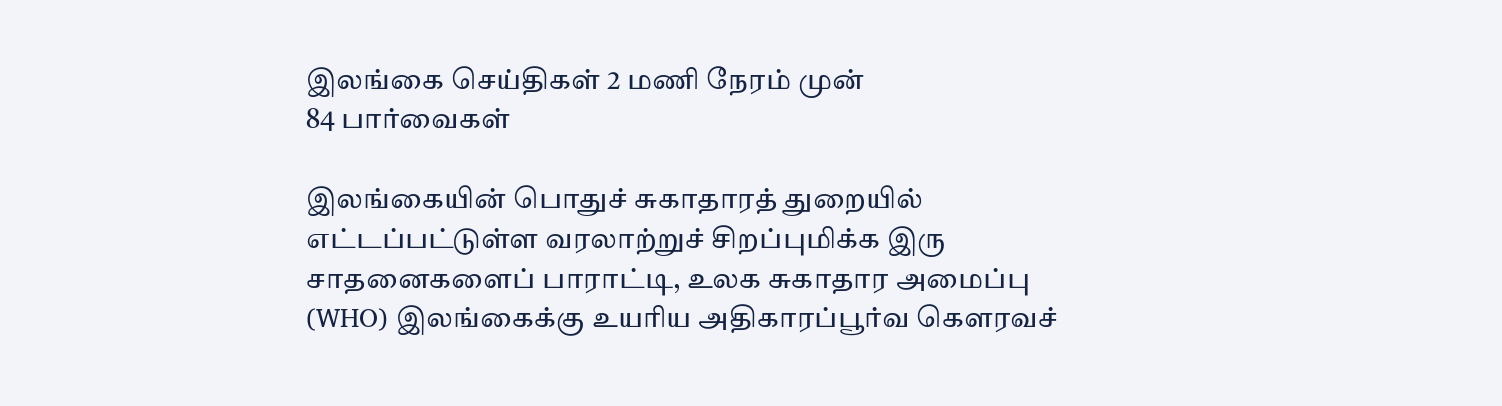இலங்கை செய்திகள் 2 மணி நேரம் முன்
84 பார்வைகள்

இலங்கையின் பொதுச் சுகாதாரத் துறையில் எட்டப்பட்டுள்ள வரலாற்றுச் சிறப்புமிக்க இரு சாதனைகளைப் பாராட்டி, உலக சுகாதார அமைப்பு (WHO) இலங்கைக்கு உயரிய அதிகாரப்பூர்வ கௌரவச்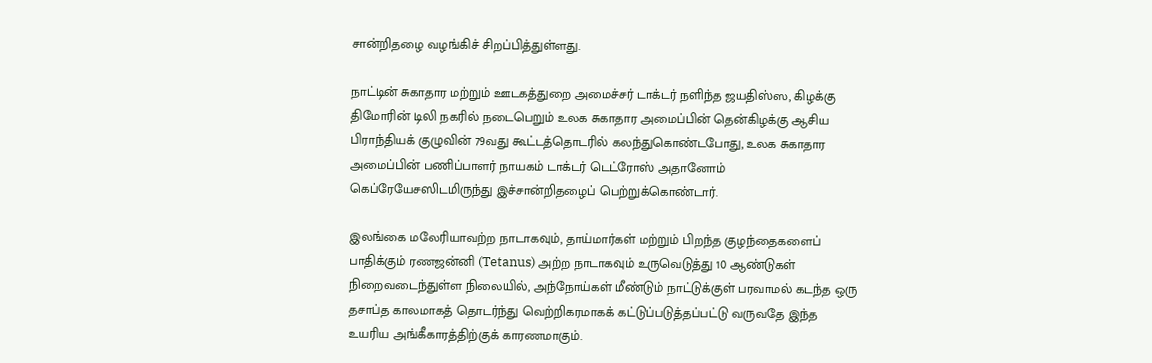சான்றிதழை வழங்கிச் சிறப்பித்துள்ளது.

நாட்டின் சுகாதார மற்றும் ஊடகத்துறை அமைச்சர் டாக்டர் நளிந்த ஜயதிஸ்ஸ, கிழக்கு திமோரின் டிலி நகரில் நடைபெறும் உலக சுகாதார அமைப்பின் தென்கிழக்கு ஆசிய பிராந்தியக் குழுவின் 79வது கூட்டத்தொடரில் கலந்துகொண்டபோது, உலக சுகாதார அமைப்பின் பணிப்பாளர் நாயகம் டாக்டர் டெட்ரோஸ் அதானோம் கெப்ரேயேசஸிடமிருந்து இச்சான்றிதழைப் பெற்றுக்கொண்டார்.

இலங்கை மலேரியாவற்ற நாடாகவும், தாய்மார்கள் மற்றும் பிறந்த குழந்தைகளைப் பாதிக்கும் ரணஜன்னி (Tetanus) அற்ற நாடாகவும் உருவெடுத்து 10 ஆண்டுகள் நிறைவடைந்துள்ள நிலையில், அந்நோய்கள் மீண்டும் நாட்டுக்குள் பரவாமல் கடந்த ஒரு தசாப்த காலமாகத் தொடர்ந்து வெற்றிகரமாகக் கட்டுப்படுத்தப்பட்டு வருவதே இந்த உயரிய அங்கீகாரத்திற்குக் காரணமாகும்.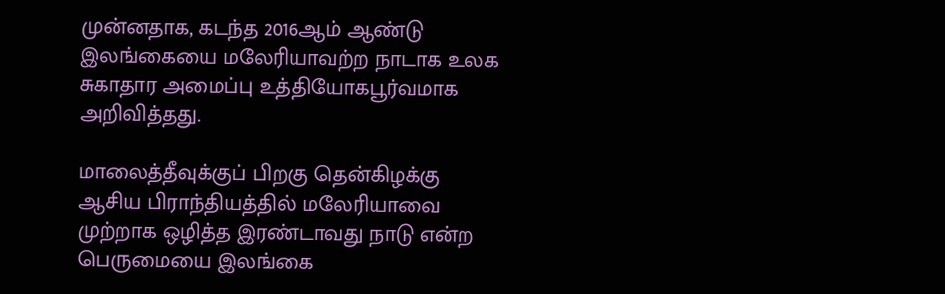முன்னதாக, கடந்த 2016ஆம் ஆண்டு இலங்கையை மலேரியாவற்ற நாடாக உலக சுகாதார அமைப்பு உத்தியோகபூர்வமாக அறிவித்தது.

மாலைத்தீவுக்குப் பிறகு தென்கிழக்கு ஆசிய பிராந்தியத்தில் மலேரியாவை முற்றாக ஒழித்த இரண்டாவது நாடு என்ற பெருமையை இலங்கை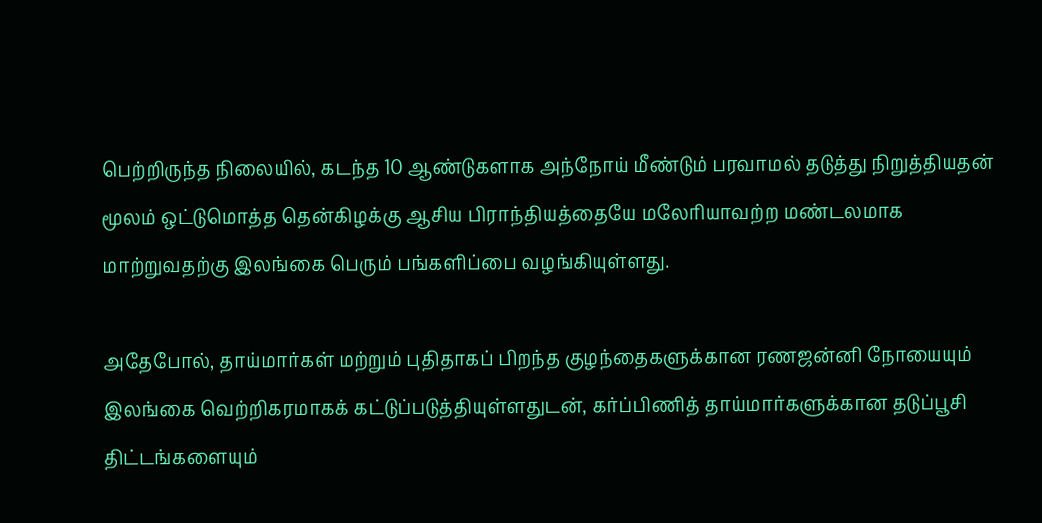பெற்றிருந்த நிலையில், கடந்த 10 ஆண்டுகளாக அந்நோய் மீண்டும் பரவாமல் தடுத்து நிறுத்தியதன் மூலம் ஒட்டுமொத்த தென்கிழக்கு ஆசிய பிராந்தியத்தையே மலேரியாவற்ற மண்டலமாக மாற்றுவதற்கு இலங்கை பெரும் பங்களிப்பை வழங்கியுள்ளது.

அதேபோல், தாய்மார்கள் மற்றும் புதிதாகப் பிறந்த குழந்தைகளுக்கான ரணஜன்னி நோயையும் இலங்கை வெற்றிகரமாகக் கட்டுப்படுத்தியுள்ளதுடன், கர்ப்பிணித் தாய்மார்களுக்கான தடுப்பூசி திட்டங்களையும்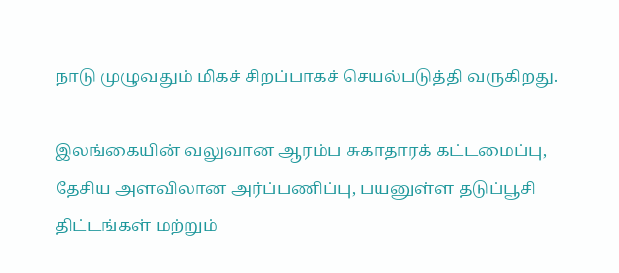நாடு முழுவதும் மிகச் சிறப்பாகச் செயல்படுத்தி வருகிறது.

இலங்கையின் வலுவான ஆரம்ப சுகாதாரக் கட்டமைப்பு, தேசிய அளவிலான அர்ப்பணிப்பு, பயனுள்ள தடுப்பூசி திட்டங்கள் மற்றும்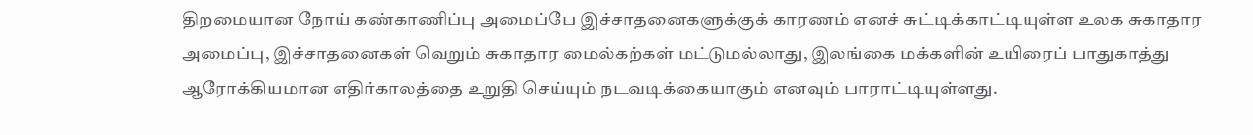திறமையான நோய் கண்காணிப்பு அமைப்பே இச்சாதனைகளுக்குக் காரணம் எனச் சுட்டிக்காட்டியுள்ள உலக சுகாதார அமைப்பு, இச்சாதனைகள் வெறும் சுகாதார மைல்கற்கள் மட்டுமல்லாது, இலங்கை மக்களின் உயிரைப் பாதுகாத்து ஆரோக்கியமான எதிர்காலத்தை உறுதி செய்யும் நடவடிக்கையாகும் எனவும் பாராட்டியுள்ளது.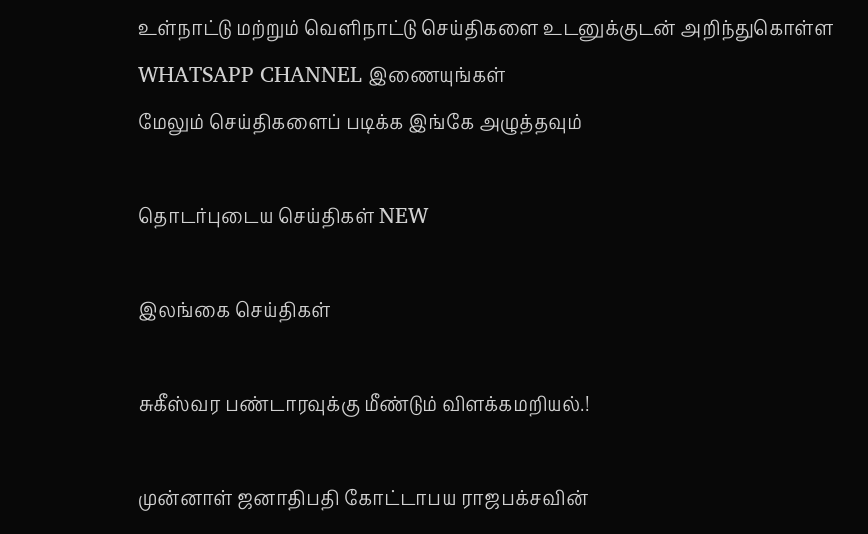உள்நாட்டு மற்றும் வெளிநாட்டு செய்திகளை உடனுக்குடன் அறிந்துகொள்ள WHATSAPP CHANNEL இணையுங்கள்
மேலும் செய்திகளைப் படிக்க இங்கே அழுத்தவும்

தொடர்புடைய செய்திகள் NEW

இலங்கை செய்திகள்

சுகீஸ்வர பண்டாரவுக்கு மீண்டும் விளக்கமறியல்.!

முன்னாள் ஜனாதிபதி கோட்டாபய ராஜபக்சவின்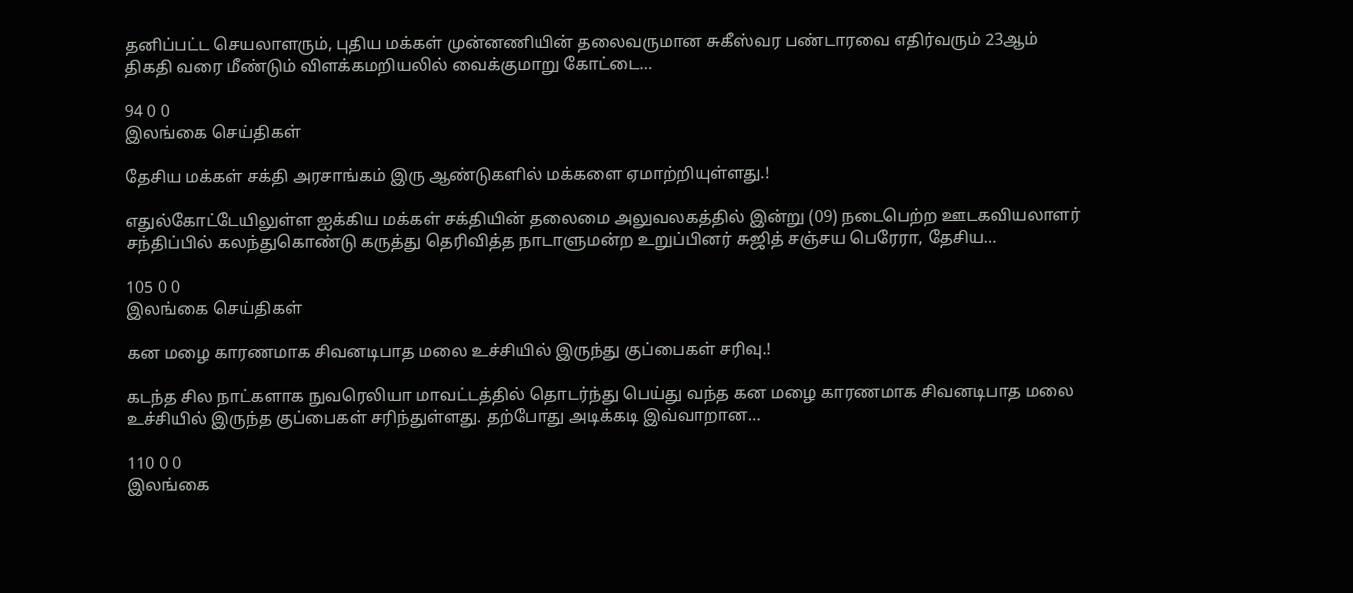தனிப்பட்ட செயலாளரும், புதிய மக்கள் முன்னணியின் தலைவருமான சுகீஸ்வர பண்டாரவை எதிர்வரும் 23ஆம் திகதி வரை மீண்டும் விளக்கமறியலில் வைக்குமாறு கோட்டை…

94 0 0
இலங்கை செய்திகள்

தேசிய மக்கள் சக்தி அரசாங்கம் இரு ஆண்டுகளில் மக்களை ஏமாற்றியுள்ளது.!

எதுல்கோட்டேயிலுள்ள ஐக்கிய மக்கள் சக்தியின் தலைமை அலுவலகத்தில் இன்று (09) நடைபெற்ற ஊடகவியலாளர் சந்திப்பில் கலந்துகொண்டு கருத்து தெரிவித்த நாடாளுமன்ற உறுப்பினர் சுஜித் சஞ்சய பெரேரா, தேசிய…

105 0 0
இலங்கை செய்திகள்

கன மழை காரணமாக சிவனடிபாத மலை உச்சியில் இருந்து குப்பைகள் சரிவு.!

கடந்த சில நாட்களாக நுவரெலியா மாவட்டத்தில் தொடர்ந்து பெய்து வந்த கன மழை காரணமாக சிவனடிபாத மலை உச்சியில் இருந்த குப்பைகள் சரிந்துள்ளது. தற்போது அடிக்கடி இவ்வாறான…

110 0 0
இலங்கை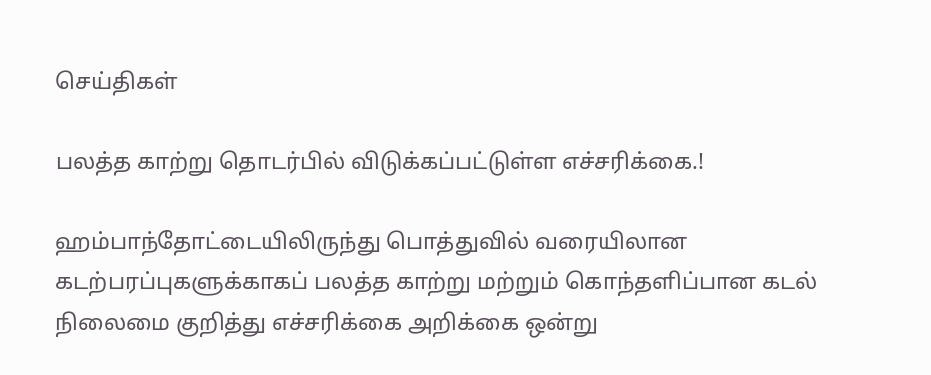செய்திகள்

பலத்த காற்று தொடர்பில் விடுக்கப்பட்டுள்ள எச்சரிக்கை.!

ஹம்பாந்தோட்டையிலிருந்து பொத்துவில் வரையிலான கடற்பரப்புகளுக்காகப் பலத்த காற்று மற்றும் கொந்தளிப்பான கடல் நிலைமை குறித்து எச்சரிக்கை அறிக்கை ஒன்று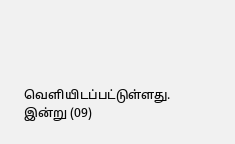வெளியிடப்பட்டுள்ளது. இன்று (09)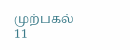முற்பகல் 11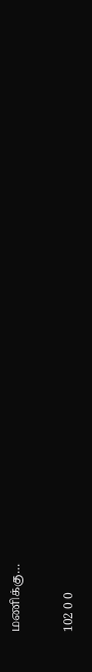மணிக்கு…

102 0 0